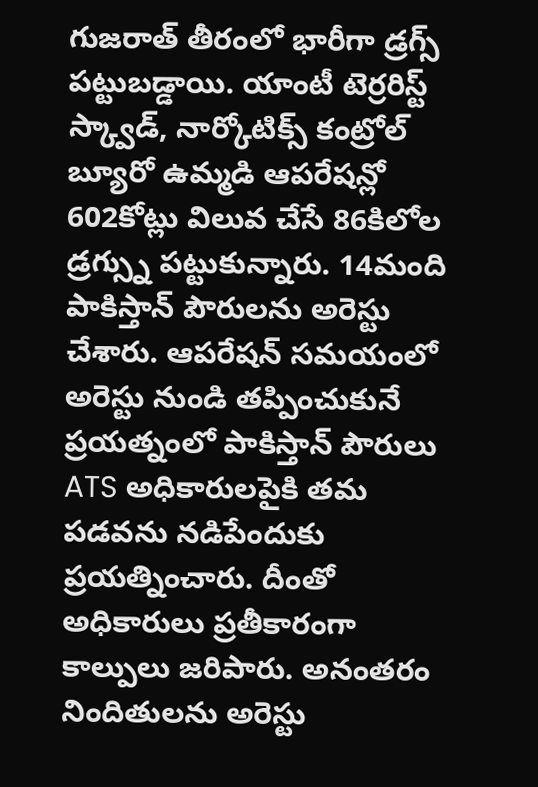గుజరాత్ తీరంలో భారీగా డ్రగ్స్ పట్టుబడ్డాయి. యాంటీ టెర్రరిస్ట్ స్క్వాడ్, నార్కోటిక్స్ కంట్రోల్ బ్యూరో ఉమ్మడి ఆపరేషన్లో 602కోట్లు విలువ చేసే 86కిలోల డ్రగ్స్ను పట్టుకున్నారు. 14మంది పాకిస్తాన్ పౌరులను అరెస్టు చేశారు. ఆపరేషన్ సమయంలో అరెస్టు నుండి తప్పించుకునే ప్రయత్నంలో పాకిస్తాన్ పౌరులు ATS అధికారులపైకి తమ పడవను నడిపేందుకు ప్రయత్నించారు. దీంతో అధికారులు ప్రతీకారంగా కాల్పులు జరిపారు. అనంతరం నిందితులను అరెస్టు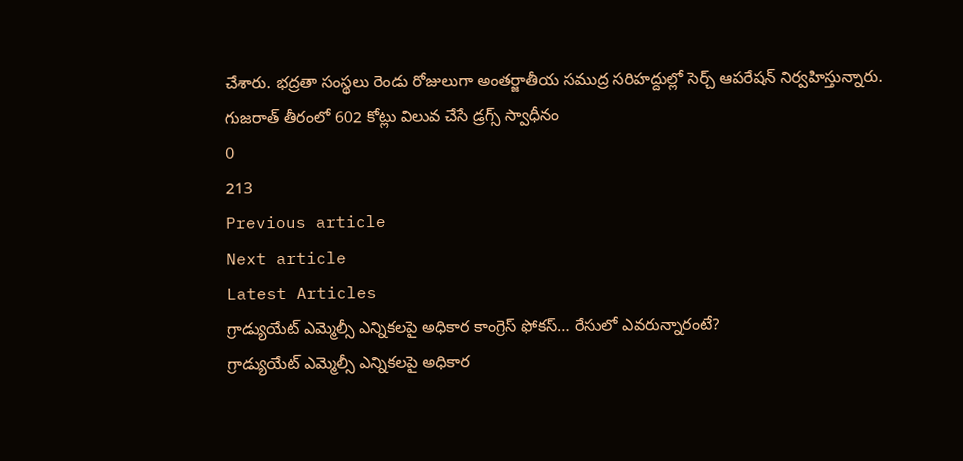చేశారు. భద్రతా సంస్థలు రెండు రోజులుగా అంతర్జాతీయ సముద్ర సరిహద్దుల్లో సెర్చ్ ఆపరేషన్ నిర్వహిస్తున్నారు.
గుజరాత్ తీరంలో 602 కోట్లు విలువ చేసే డ్రగ్స్ స్వాధీనం
0
213
Previous article
Next article
Latest Articles
గ్రాడ్యుయేట్ ఎమ్మెల్సీ ఎన్నికలపై అధికార కాంగ్రెస్ ఫోకస్… రేసులో ఎవరున్నారంటే?
గ్రాడ్యుయేట్ ఎమ్మెల్సీ ఎన్నికలపై అధికార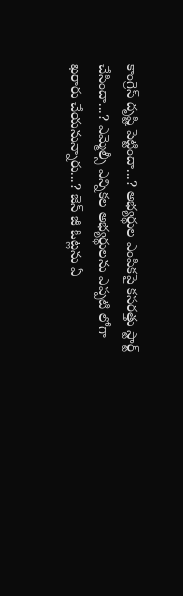కాంగ్రెస్ దృష్టి పెట్టిందా...? అభ్యర్థుల ఎంపికపై కసరత్తు స్టార్ట్ చేసిందా...? ఎమ్మెల్సీ ఎన్నికల అభ్యర్థులను ఎప్పటి లోగా ఖరారు చేయనున్నారు...? జెన్ జీ ఓట్లను ఏ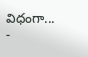విధంగా...
-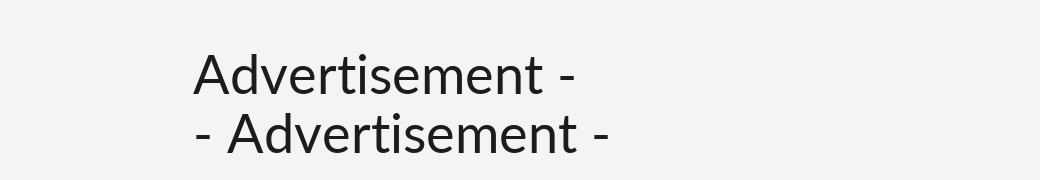Advertisement -
- Advertisement -